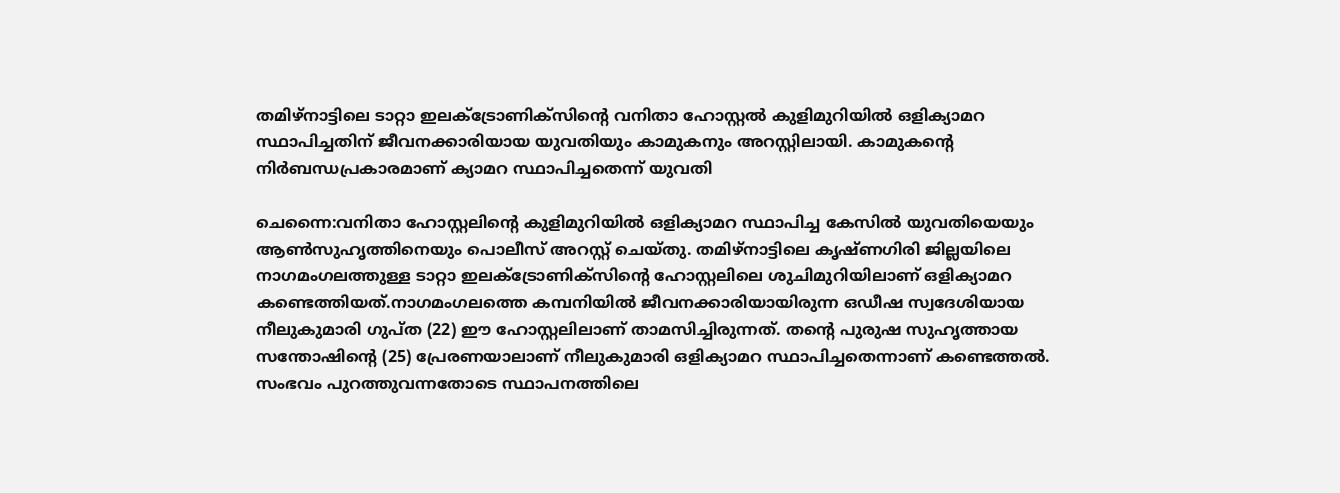തമിഴ്നാട്ടിലെ ടാറ്റാ ഇലക്ട്രോണിക്‌സിന്‍റെ വനിതാ ഹോസ്റ്റൽ കുളിമുറിയിൽ ഒളിക്യാമറ സ്ഥാപിച്ചതിന് ജീവനക്കാരിയായ യുവതിയും കാമുകനും അറസ്റ്റിലായി. കാമുകന്റെ നിർബന്ധപ്രകാരമാണ് ക്യാമറ സ്ഥാപിച്ചതെന്ന് യുവതി

ചെന്നൈ:വനിതാ ഹോസ്റ്റലിന്‍റെ കുളിമുറിയിൽ ഒളിക്യാമറ സ്ഥാപിച്ച കേസിൽ യുവതിയെയും ആണ്‍സുഹൃത്തിനെയും പൊലീസ് അറസ്റ്റ് ചെയ്തു. തമിഴ്നാട്ടിലെ കൃഷ്ണഗിരി ജില്ലയിലെ നാഗമംഗലത്തുള്ള ടാറ്റാ ഇലക്ട്രോണിക്‌സിന്‍റെ ഹോസ്റ്റലിലെ ശുചിമുറിയിലാണ് ഒളിക്യാമറ കണ്ടെത്തിയത്.നാഗമംഗലത്തെ കമ്പനിയിൽ ജീവനക്കാരിയായിരുന്ന ഒഡീഷ സ്വദേശിയായ നീലുകുമാരി ഗുപ്ത (22) ഈ ഹോസ്റ്റലിലാണ് താമസിച്ചിരുന്നത്. തൻ്റെ പുരുഷ സുഹൃത്തായ സന്തോഷിൻ്റെ (25) പ്രേരണയാലാണ് നീലുകുമാരി ഒളിക്യാമറ സ്ഥാപിച്ചതെന്നാണ് കണ്ടെത്തൽ. സംഭവം പുറത്തുവന്നതോടെ സ്ഥാപനത്തിലെ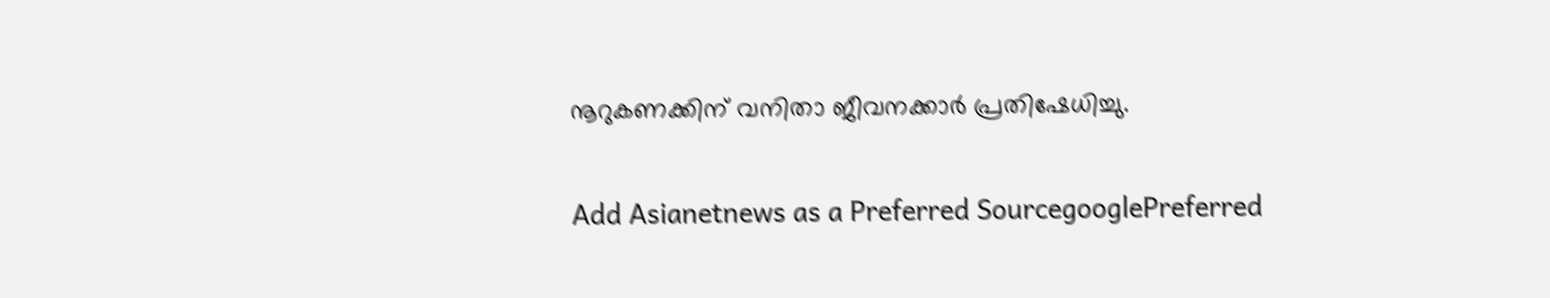നൂറുകണക്കിന് വനിതാ ജീവനക്കാർ പ്രതിഷേധിച്ചു.

Add Asianetnews as a Preferred SourcegooglePreferred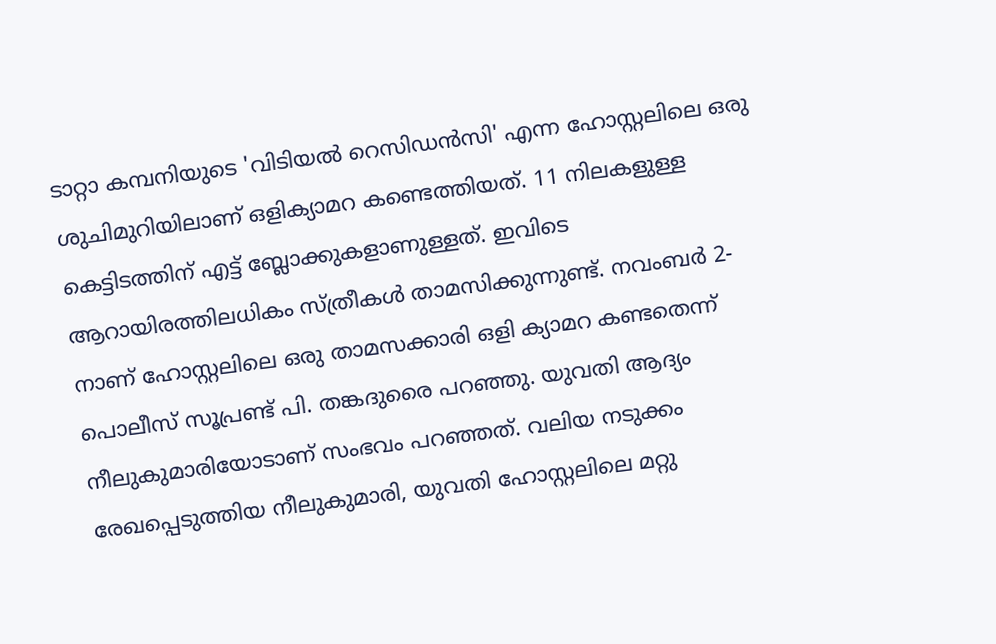ടാറ്റാ കമ്പനിയുടെ 'വിടിയൽ റെസിഡൻസി' എന്ന ഹോസ്റ്റലിലെ ഒരു ശുചിമുറിയിലാണ് ഒളിക്യാമറ കണ്ടെത്തിയത്. 11 നിലകളുള്ള കെട്ടിടത്തിന് എട്ട് ബ്ലോക്കുകളാണുള്ളത്. ഇവിടെ ആറായിരത്തിലധികം സ്ത്രീകൾ താമസിക്കുന്നുണ്ട്. നവംബർ 2-നാണ് ഹോസ്റ്റലിലെ ഒരു താമസക്കാരി ഒളി ക്യാമറ കണ്ടതെന്ന് പൊലീസ് സൂപ്രണ്ട് പി. തങ്കദുരൈ പറഞ്ഞു. യുവതി ആദ്യം നീലുകുമാരിയോടാണ് സംഭവം പറഞ്ഞത്. വലിയ നടുക്കം രേഖപ്പെടുത്തിയ നീലുകുമാരി, യുവതി ഹോസ്റ്റലിലെ മറ്റു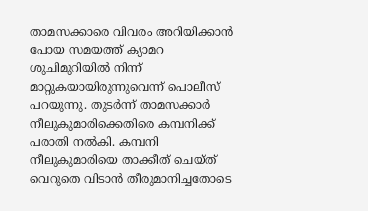താമസക്കാരെ വിവരം അറിയിക്കാൻ പോയ സമയത്ത് ക്യാമറ ശുചിമുറിയിൽ നിന്ന് മാറ്റുകയായിരുന്നുവെന്ന് പൊലീസ് പറയുന്നു. തുടർന്ന് താമസക്കാർ നീലുകുമാരിക്കെതിരെ കമ്പനിക്ക് പരാതി നൽകി. കമ്പനി നീലുകുമാരിയെ താക്കീത് ചെയ്ത് വെറുതെ വിടാൻ തീരുമാനിച്ചതോടെ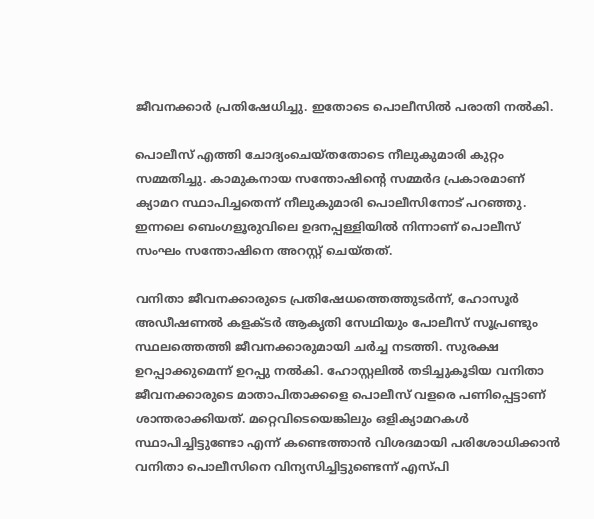ജീവനക്കാർ പ്രതിഷേധിച്ചു. ഇതോടെ പൊലീസിൽ പരാതി നൽകി.

പൊലീസ് എത്തി ചോദ്യംചെയ്തതോടെ നീലുകുമാരി കുറ്റം സമ്മതിച്ചു. കാമുകനായ സന്തോഷിന്‍റെ സമ്മർദ പ്രകാരമാണ് ക്യാമറ സ്ഥാപിച്ചതെന്ന് നീലുകുമാരി പൊലീസിനോട് പറഞ്ഞു. ഇന്നലെ ബെംഗളൂരുവിലെ ഉദനപ്പള്ളിയിൽ നിന്നാണ് പൊലീസ് സംഘം സന്തോഷിനെ അറസ്റ്റ് ചെയ്തത്.

വനിതാ ജീവനക്കാരുടെ പ്രതിഷേധത്തെത്തുടർന്ന്, ഹോസൂർ അഡീഷണൽ കളക്ടർ ആകൃതി സേഥിയും പോലീസ് സൂപ്രണ്ടും സ്ഥലത്തെത്തി ജീവനക്കാരുമായി ചർച്ച നടത്തി. സുരക്ഷ ഉറപ്പാക്കുമെന്ന് ഉറപ്പു നൽകി. ഹോസ്റ്റലിൽ തടിച്ചുകൂടിയ വനിതാ ജീവനക്കാരുടെ മാതാപിതാക്കളെ പൊലീസ് വളരെ പണിപ്പെട്ടാണ് ശാന്തരാക്കിയത്. മറ്റെവിടെയെങ്കിലും ഒളിക്യാമറകൾ സ്ഥാപിച്ചിട്ടുണ്ടോ എന്ന് കണ്ടെത്താൻ വിശദമായി പരിശോധിക്കാൻ വനിതാ പൊലീസിനെ വിന്യസിച്ചിട്ടുണ്ടെന്ന് എസ്പി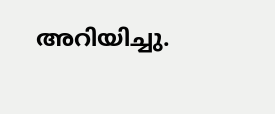അറിയിച്ചു.